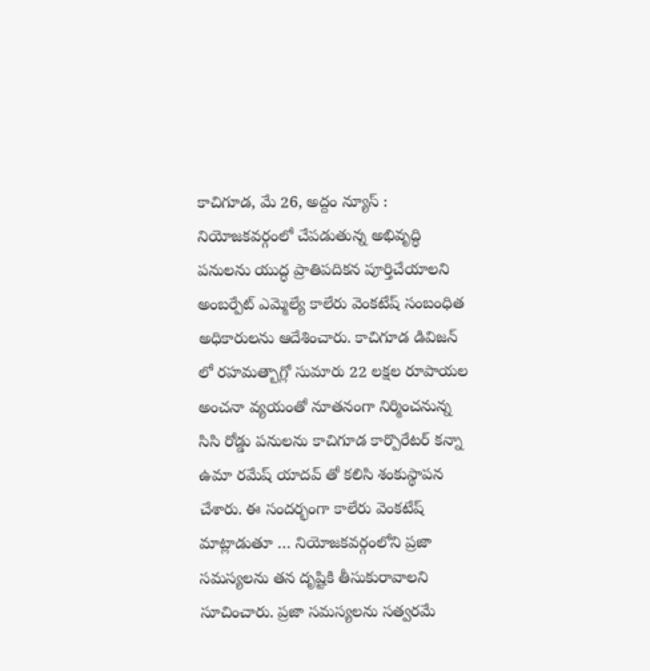కాచిగూడ, మే 26, అద్దం న్యూస్ : నియోజకవర్గంలో చేపడుతున్న అభివృద్ధి పనులను యుద్ధ ప్రాతిపదికన పూర్తిచేయాలని అంబర్పేట్ ఎమ్మెల్యే కాలేరు వెంకటేష్ సంబంధిత అధికారులను ఆదేశించారు. కాచిగూడ డివిజన్ లో రహమత్బాగ్లో సుమారు 22 లక్షల రూపాయల అంచనా వ్యయంతో నూతనంగా నిర్మించనున్న సిసి రోడ్డు పనులను కాచిగూడ కార్పొరేటర్ కన్నా ఉమా రమేష్ యాదవ్ తో కలిసి శంకుస్థాపన చేశారు. ఈ సందర్భంగా కాలేరు వెంకటేష్ మాట్లాడుతూ … నియోజకవర్గంలోని ప్రజా సమస్యలను తన దృష్టికి తీసుకురావాలని సూచించారు. ప్రజా సమస్యలను సత్వరమే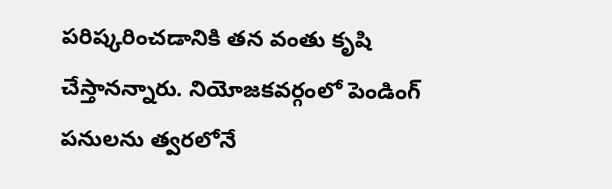పరిష్కరించడానికి తన వంతు కృషి చేస్తానన్నారు. నియోజకవర్గంలో పెండింగ్ పనులను త్వరలోనే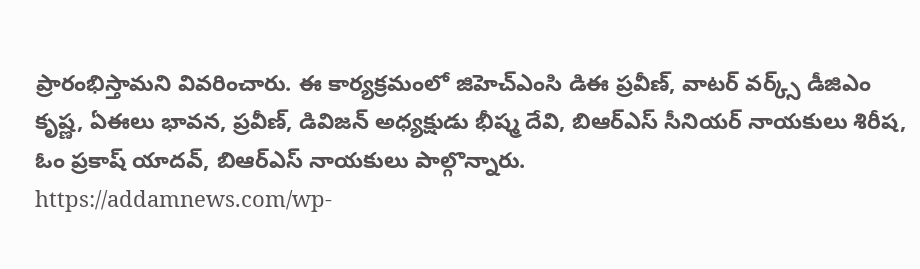ప్రారంభిస్తామని వివరించారు. ఈ కార్యక్రమంలో జిహెచ్ఎంసి డిఈ ప్రవీణ్, వాటర్ వర్క్స్ డీజిఎం కృష్ణ, ఏఈలు భావన, ప్రవీణ్, డివిజన్ అధ్యక్షుడు భీష్మ దేవి, బిఆర్ఎస్ సీనియర్ నాయకులు శిరీష, ఓం ప్రకాష్ యాదవ్, బిఆర్ఎస్ నాయకులు పాల్గొన్నారు.
https://addamnews.com/wp-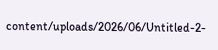content/uploads/2026/06/Untitled-2-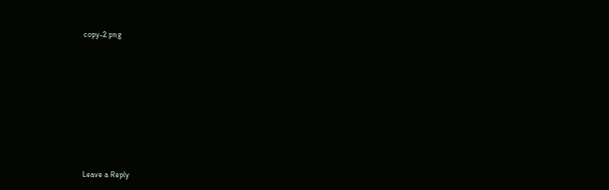copy-2.png












Leave a Reply